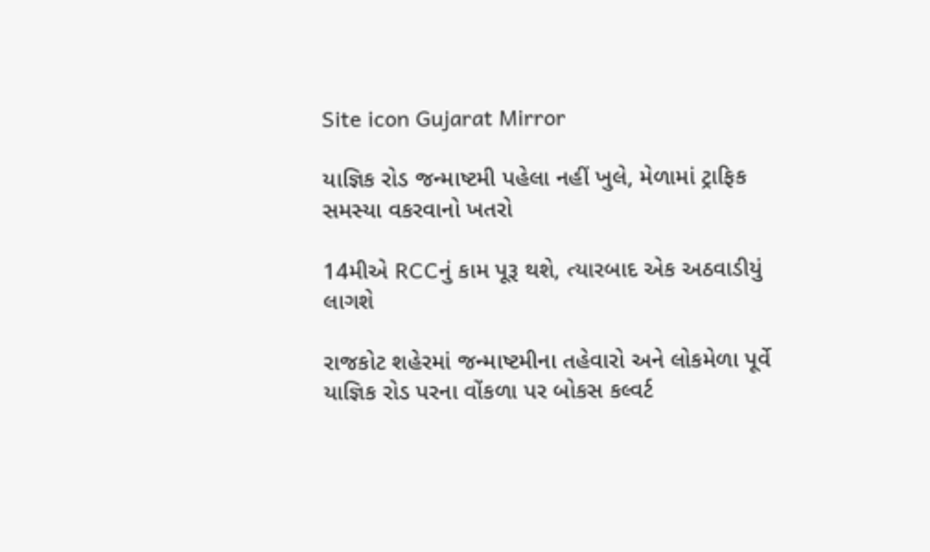Site icon Gujarat Mirror

યાજ્ઞિક રોડ જન્માષ્ટમી પહેલા નહીં ખુલે, મેળામાં ટ્રાફિક સમસ્યા વકરવાનો ખતરો

14મીએ RCCનું કામ પૂરૂ થશે, ત્યારબાદ એક અઠવાડીયું લાગશે

રાજકોટ શહેરમાં જન્માષ્ટમીના તહેવારો અને લોકમેળા પૂર્વે યાજ્ઞિક રોડ પરના વોંકળા પર બોકસ કલ્વર્ટ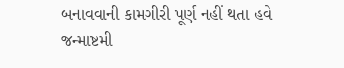બનાવવાની કામગીરી પૂર્ણ નહીં થતા હવે જન્માષ્ટમી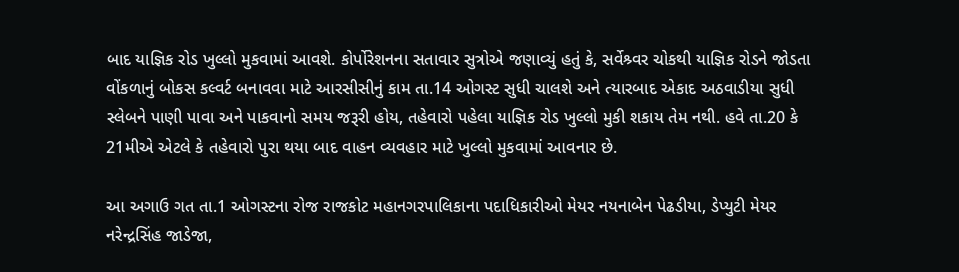બાદ યાજ્ઞિક રોડ ખુલ્લો મુકવામાં આવશે. કોર્પોરેશનના સતાવાર સુત્રોએ જણાવ્યું હતું કે, સર્વેશ્ર્વર ચોકથી યાજ્ઞિક રોડને જોડતા વોંકળાનું બોકસ કલ્વર્ટ બનાવવા માટે આરસીસીનું કામ તા.14 ઓગસ્ટ સુધી ચાલશે અને ત્યારબાદ એકાદ અઠવાડીયા સુધી સ્લેબને પાણી પાવા અને પાકવાનો સમય જરૂરી હોય, તહેવારો પહેલા યાજ્ઞિક રોડ ખુલ્લો મુકી શકાય તેમ નથી. હવે તા.20 કે 21મીએ એટલે કે તહેવારો પુરા થયા બાદ વાહન વ્યવહાર માટે ખુલ્લો મુકવામાં આવનાર છે.

આ અગાઉ ગત તા.1 ઓગસ્ટના રોજ રાજકોટ મહાનગરપાલિકાના પદાધિકારીઓ મેયર નયનાબેન પેઢડીયા, ડેપ્યુટી મેયર નરેન્દ્રસિંહ જાડેજા,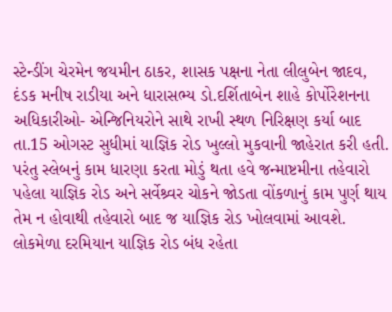સ્ટેન્ડીંગ ચેરમેન જયમીન ઠાકર, શાસક પક્ષના નેતા લીલુબેન જાદવ, દંડક મનીષ રાડીયા અને ધારાસભ્ય ડો.દર્શિતાબેન શાહે કોર્પોરેશનના અધિકારીઓ- એન્જિનિયરોને સાથે રાખી સ્થળ નિરિક્ષણ કર્યા બાદ તા.15 ઓગસ્ટ સુધીમાં યાજ્ઞિક રોડ ખુલ્લો મુકવાની જાહેરાત કરી હતી.
પરંતુ સ્લેબનું કામ ધારણા કરતા મોડું થતા હવે જન્માષ્ટમીના તહેવારો પહેલા યાજ્ઞિક રોડ અને સર્વેશ્ર્વર ચોકને જોડતા વોંકળાનું કામ પુર્ણ થાય તેમ ન હોવાથી તહેવારો બાદ જ યાજ્ઞિક રોડ ખોલવામાં આવશે. લોકમેળા દરમિયાન યાજ્ઞિક રોડ બંધ રહેતા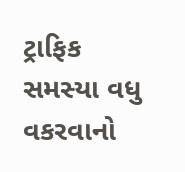ટ્રાફિક સમસ્યા વધુ વકરવાનો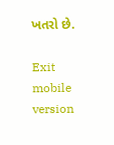ખતરો છે.

Exit mobile version